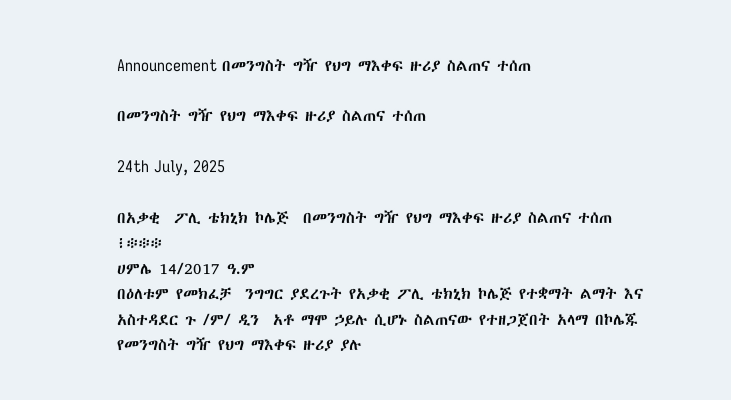Announcement በመንግስት ግዥ የህግ ማእቀፍ ዙሪያ ስልጠና ተሰጠ

በመንግስት ግዥ የህግ ማእቀፍ ዙሪያ ስልጠና ተሰጠ

24th July, 2025

በአቃቂ  ፖሊ ቴክኒክ ኮሌጅ  በመንግስት ግዥ የህግ ማእቀፍ ዙሪያ ስልጠና ተሰጠ
፧፨፨፨
ሀምሌ 14/2017 ዓ.ም
በዕለቱም የመክፈቻ  ንግግር ያደረጉት የአቃቂ ፖሊ ቴክኒክ ኮሌጅ የተቋማት ልማት እና አስተዳደር ጉ /ም/ ዲን  አቶ ማሞ ኃይሉ ሲሆኑ ስልጠናው የተዘጋጀበት አላማ በኮሌጁ የመንግስት ግዥ የህግ ማእቀፍ ዙሪያ ያሉ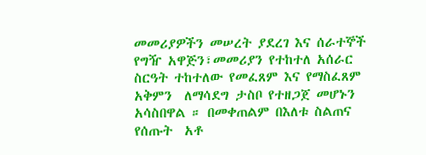መመሪያዎችን መሠረት ያደረገ እና ሰራተኞች የግዥ አዋጅን፣መመሪያን የተከተለ አሰራር ስርዓት ተከተለው የመፈጸም እና የማስፈጸም  አቅምን  ለማሳደግ ታስቦ የተዘጋጀ መሆኑን አሳስበዋል ። በመቀጠልም በእለቱ ስልጠና የሰጡት  አቶ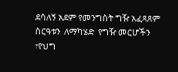ደሳለኝ አደም የመንግስት ግዥ አፈጻጸም  ስርዓቱን  ለማካሄድ  የግዥ መርሆችን ፣የህግ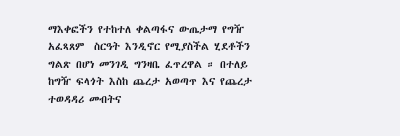ማእቀፎችን የተከተለ ቀልጣፋና ውጤታማ የግዥ አፈጻጸም  ስርዓት እንዲኖር የሚያስችል ሂደቶችን ግልጽ በሆነ መንገዲ ግንዛቤ ፈጥረዋል ። በተለይ ከግዥ ፍላጎት እስከ ጨረታ አወጣጥ እና የጨረታ ተወዳዳሪ መብትና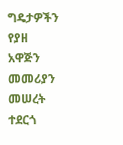ግዴታዎችን የያዘ አዋጅን  መመሪያን መሠረት ተደርጎ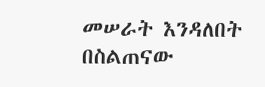መሠራት እንዳለበት በስልጠናው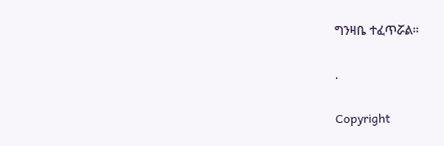ግንዛቤ ተፈጥሯል።

.

Copyright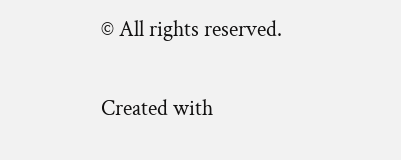© All rights reserved.

Created with